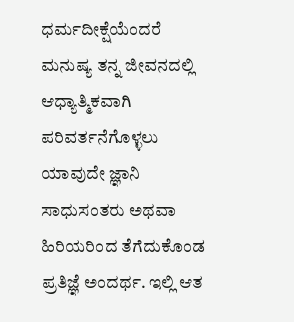ಧರ್ಮದೀಕ್ಷೆಯೆಂದರೆ ಮನುಷ್ಯ ತನ್ನ ಜೀವನದಲ್ಲಿ ಆಧ್ಯಾತ್ಮಿಕವಾಗಿ ಪರಿವರ್ತನೆಗೊಳ್ಳಲು ಯಾವುದೇ ಜ್ಞಾನಿ ಸಾಧುಸಂತರು ಅಥವಾ ಹಿರಿಯರಿಂದ ತೆಗೆದುಕೊಂಡ ಪ್ರತಿಜ್ಞೆ ಅಂದರ್ಥ. ಇಲ್ಲಿ ಆತ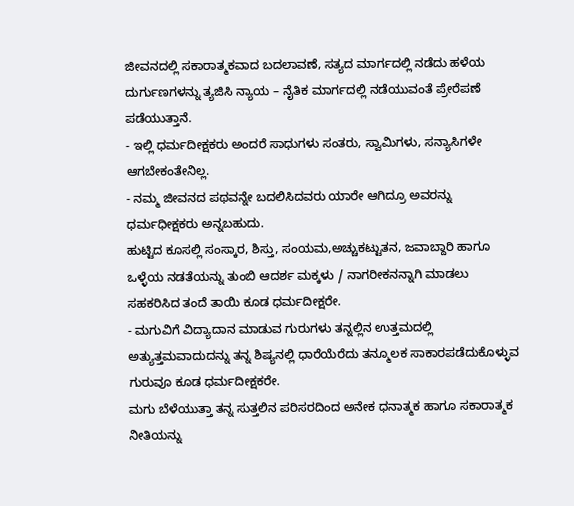ಜೀವನದಲ್ಲಿ ಸಕಾರಾತ್ಮಕವಾದ ಬದಲಾವಣೆ, ಸತ್ಯದ ಮಾರ್ಗದಲ್ಲಿ ನಡೆದು ಹಳೆಯ ದುರ್ಗುಣಗಳನ್ನು ತ್ಯಜಿಸಿ ನ್ಯಾಯ – ನೈತಿಕ ಮಾರ್ಗದಲ್ಲಿ ನಡೆಯುವಂತೆ ಪ್ರೇರೆಪಣೆ ಪಡೆಯುತ್ತಾನೆ.
- ಇಲ್ಲಿ ಧರ್ಮದೀಕ್ಷಕರು ಅಂದರೆ ಸಾಧುಗಳು ಸಂತರು, ಸ್ವಾಮಿಗಳು, ಸನ್ಯಾಸಿಗಳೇ ಆಗಬೇಕಂತೇನಿಲ್ಲ.
- ನಮ್ಮ ಜೀವನದ ಪಥವನ್ನೇ ಬದಲಿಸಿದವರು ಯಾರೇ ಆಗಿದ್ರೂ ಅವರನ್ನು ಧರ್ಮಧೀಕ್ಷಕರು ಅನ್ನಬಹುದು.
ಹುಟ್ಟಿದ ಕೂಸಲ್ಲಿ ಸಂಸ್ಕಾರ, ಶಿಸ್ತು, ಸಂಯಮ,ಅಚ್ಚುಕಟ್ಟುತನ, ಜವಾಬ್ದಾರಿ ಹಾಗೂ ಒಳ್ಳೆಯ ನಡತೆಯನ್ನು ತುಂಬಿ ಆದರ್ಶ ಮಕ್ಕಳು / ನಾಗರೀಕನನ್ನಾಗಿ ಮಾಡಲು ಸಹಕರಿಸಿದ ತಂದೆ ತಾಯಿ ಕೂಡ ಧರ್ಮದೀಕ್ಷರೇ.
- ಮಗುವಿಗೆ ವಿದ್ಯಾದಾನ ಮಾಡುವ ಗುರುಗಳು ತನ್ನಲ್ಲಿನ ಉತ್ತಮದಲ್ಲಿ ಅತ್ಯುತ್ತಮವಾದುದನ್ನು ತನ್ನ ಶಿಷ್ಯನಲ್ಲಿ ಧಾರೆಯೆರೆದು ತನ್ಮೂಲಕ ಸಾಕಾರಪಡೆದುಕೊಳ್ಳುವ ಗುರುವೂ ಕೂಡ ಧರ್ಮದೀಕ್ಷಕರೇ.
ಮಗು ಬೆಳೆಯುತ್ತಾ ತನ್ನ ಸುತ್ತಲಿನ ಪರಿಸರದಿಂದ ಅನೇಕ ಧನಾತ್ಮಕ ಹಾಗೂ ಸಕಾರಾತ್ಮಕ ನೀತಿಯನ್ನು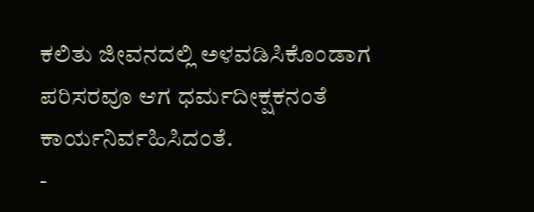ಕಲಿತು ಜೀವನದಲ್ಲಿ ಅಳವಡಿಸಿಕೊಂಡಾಗ ಪರಿಸರವೂ ಆಗ ಧರ್ಮದೀಕ್ಷಕನಂತೆ ಕಾರ್ಯನಿರ್ವಹಿಸಿದಂತೆ.
-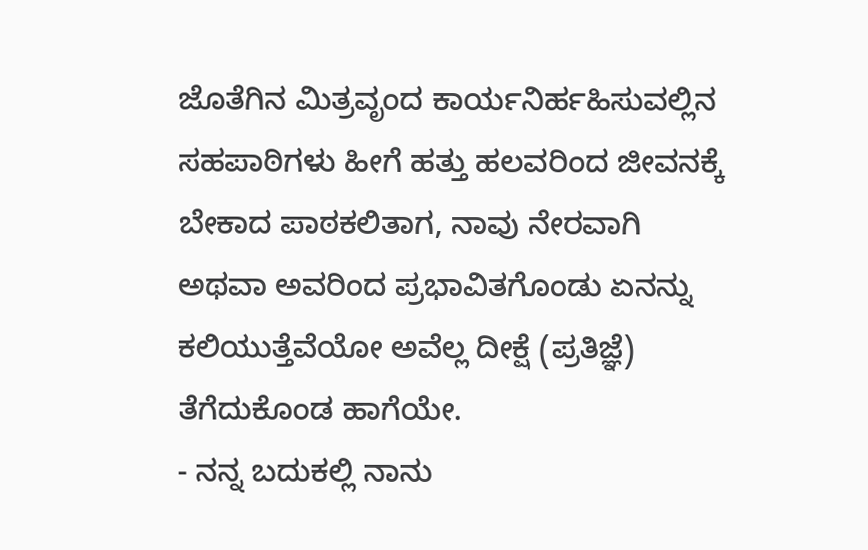ಜೊತೆಗಿನ ಮಿತ್ರವೃಂದ ಕಾರ್ಯನಿರ್ಹಹಿಸುವಲ್ಲಿನ ಸಹಪಾಠಿಗಳು ಹೀಗೆ ಹತ್ತು ಹಲವರಿಂದ ಜೀವನಕ್ಕೆ ಬೇಕಾದ ಪಾಠಕಲಿತಾಗ, ನಾವು ನೇರವಾಗಿ ಅಥವಾ ಅವರಿಂದ ಪ್ರಭಾವಿತಗೊಂಡು ಏನನ್ನು ಕಲಿಯುತ್ತೆವೆಯೋ ಅವೆಲ್ಲ ದೀಕ್ಷೆ (ಪ್ರತಿಜ್ಞೆ) ತೆಗೆದುಕೊಂಡ ಹಾಗೆಯೇ.
- ನನ್ನ ಬದುಕಲ್ಲಿ ನಾನು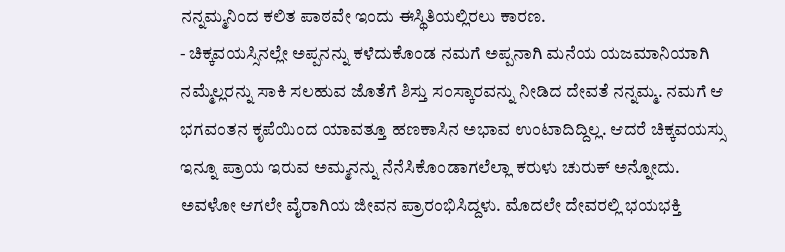ನನ್ನಮ್ಮನಿಂದ ಕಲಿತ ಪಾಠವೇ ಇಂದು ಈಸ್ಥಿತಿಯಲ್ಲಿರಲು ಕಾರಣ.
- ಚಿಕ್ಕವಯಸ್ಸಿನಲ್ಲೇ ಅಪ್ಪನನ್ನು ಕಳೆದುಕೊಂಡ ನಮಗೆ ಅಪ್ಪನಾಗಿ ಮನೆಯ ಯಜಮಾನಿಯಾಗಿ ನಮ್ಮೆಲ್ಲರನ್ನು ಸಾಕಿ ಸಲಹುವ ಜೊತೆಗೆ ಶಿಸ್ತು ಸಂಸ್ಕಾರವನ್ನು ನೀಡಿದ ದೇವತೆ ನನ್ನಮ್ಮ. ನಮಗೆ ಆ ಭಗವಂತನ ಕೃಪೆಯಿಂದ ಯಾವತ್ತೂ ಹಣಕಾಸಿನ ಅಭಾವ ಉಂಟಾದಿದ್ದಿಲ್ಲ. ಆದರೆ ಚಿಕ್ಕವಯಸ್ಸು ಇನ್ನೂ ಪ್ರಾಯ ಇರುವ ಅಮ್ಮನನ್ನು ನೆನೆಸಿಕೊಂಡಾಗಲೆಲ್ಲಾ ಕರುಳು ಚುರುಕ್ ಅನ್ನೋದು. ಅವಳೋ ಆಗಲೇ ವೈರಾಗಿಯ ಜೀವನ ಪ್ರಾರಂಭಿಸಿದ್ದಳು. ಮೊದಲೇ ದೇವರಲ್ಲಿ ಭಯಭಕ್ತಿ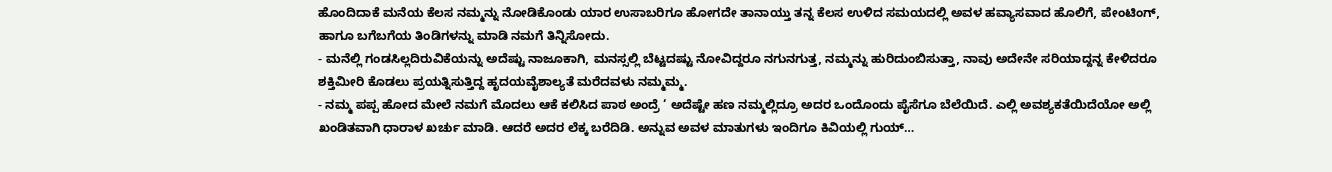ಹೊಂದಿದಾಕೆ ಮನೆಯ ಕೆಲಸ ನಮ್ಮನ್ನು ನೋಡಿಕೊಂಡು ಯಾರ ಉಸಾಬರಿಗೂ ಹೋಗದೇ ತಾನಾಯ್ತು ತನ್ನ ಕೆಲಸ ಉಳಿದ ಸಮಯದಲ್ಲಿ ಅವಳ ಹವ್ಯಾಸವಾದ ಹೊಲಿಗೆ, ಪೇಂಟಿಂಗ್, ಹಾಗೂ ಬಗೆಬಗೆಯ ತಿಂಡಿಗಳನ್ನು ಮಾಡಿ ನಮಗೆ ತಿನ್ನಿಸೋದು.
- ಮನೆಲ್ಲಿ ಗಂಡಸಿಲ್ಲದಿರುವಿಕೆಯನ್ನು ಅದೆಷ್ಟು ನಾಜೂಕಾಗಿ, ಮನಸ್ಸಲ್ಲಿ ಬೆಟ್ಟದಷ್ಟು ನೋವಿದ್ದರೂ ನಗುನಗುತ್ತ, ನಮ್ಮನ್ನು ಹುರಿದುಂಬಿಸುತ್ತಾ, ನಾವು ಅದೇನೇ ಸರಿಯಾದ್ದನ್ನ ಕೇಳಿದರೂ ಶಕ್ತಿಮೀರಿ ಕೊಡಲು ಪ್ರಯತ್ನಿಸುತ್ತಿದ್ದ ಹೃದಯವೈಶಾಲ್ಯತೆ ಮರೆದವಳು ನಮ್ಮಮ್ಮ.
- ನಮ್ಮ ಪಪ್ಪ ಹೋದ ಮೇಲೆ ನಮಗೆ ಮೊದಲು ಆಕೆ ಕಲಿಸಿದ ಪಾಠ ಅಂದ್ರೆ ‘ ಅದೆಷ್ಟೇ ಹಣ ನಮ್ಮಲ್ಲಿದ್ರೂ ಅದರ ಒಂದೊಂದು ಪೈಸೆಗೂ ಬೆಲೆಯಿದೆ. ಎಲ್ಲಿ ಅವಶ್ಯಕತೆಯಿದೆಯೋ ಅಲ್ಲಿ ಖಂಡಿತವಾಗಿ ಧಾರಾಳ ಖರ್ಚು ಮಾಡಿ. ಆದರೆ ಅದರ ಲೆಕ್ಕ ಬರೆದಿಡಿ. ಅನ್ನುವ ಅವಳ ಮಾತುಗಳು ಇಂದಿಗೂ ಕಿವಿಯಲ್ಲಿ ಗುಯ್…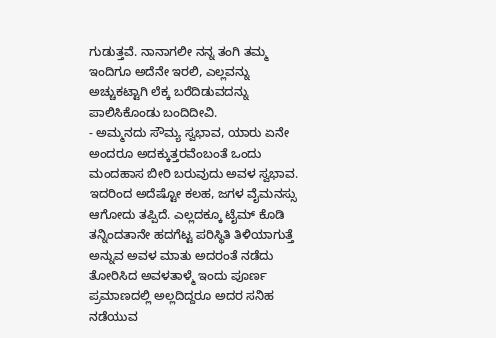ಗುಡುತ್ತವೆ. ನಾನಾಗಲೀ ನನ್ನ ತಂಗಿ ತಮ್ಮ ಇಂದಿಗೂ ಅದೆನೇ ಇರಲಿ, ಎಲ್ಲವನ್ನು ಅಚ್ಚುಕಟ್ಟಾಗಿ ಲೆಕ್ಕ ಬರೆದಿಡುವದನ್ನು ಪಾಲಿಸಿಕೊಂಡು ಬಂದಿದೀವಿ.
- ಅಮ್ಮನದು ಸೌಮ್ಯ ಸ್ವಭಾವ, ಯಾರು ಏನೇ ಅಂದರೂ ಅದಕ್ಕುತ್ತರವೆಂಬಂತೆ ಒಂದು ಮಂದಹಾಸ ಬೀರಿ ಬರುವುದು ಅವಳ ಸ್ವಭಾವ. ಇದರಿಂದ ಅದೆಷ್ಟೋ ಕಲಹ, ಜಗಳ ವೈಮನಸ್ಸು ಆಗೋದು ತಪ್ಪಿದೆ. ಎಲ್ಲದಕ್ಕೂ ಟೈಮ್ ಕೊಡಿ ತನ್ನಿಂದತಾನೇ ಹದಗೆಟ್ಟ ಪರಿಸ್ಥಿತಿ ತಿಳಿಯಾಗುತ್ತೆ ಅನ್ನುವ ಅವಳ ಮಾತು ಅದರಂತೆ ನಡೆದು ತೋರಿಸಿದ ಅವಳತಾಳ್ಮೆ ಇಂದು ಪೂರ್ಣ ಪ್ರಮಾಣದಲ್ಲಿ ಅಲ್ಲದಿದ್ದರೂ ಅದರ ಸನಿಹ ನಡೆಯುವ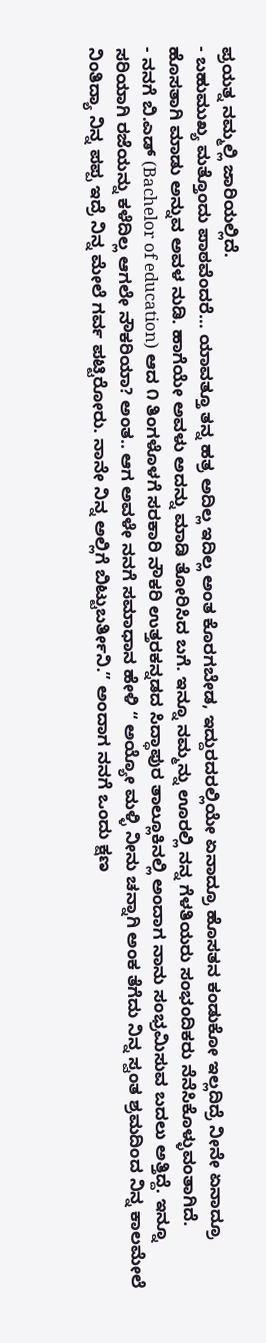ಪ್ರಯತ್ನ ನಮ್ಮಲ್ಲಿ ಜಾರಿಯಲ್ಲಿದೆ.
- ಬಹುಮುಖ್ಯ ಮತ್ತೊಂದು ಪಾಠವೆಂದರೆ… ಯಾವತ್ತೂ ತನ್ನ ಹತ್ರ ಅದಿಲ್ಲ ಇದಿಲ್ಲ ಅಂತ ಕೊರಗಬೇಡ, ಇದ್ದುರದರಲ್ಲಿಯೇ ಏನಾದ್ರೂ ಹೊಸತನ ಕಂಡುಕೋ ಇಲ್ಲದಿದ್ರೆ ನೀನೇ ಏನಾದ್ರೂ ಹೊಸತಾಗಿ ಮಾಡು ಅನ್ನುವ ಅವಳ ನುಡಿ. ಹಾಗೆಯೇ ಅವಳು ಅದನ್ನು ಮಾಡಿ ತೋರಿಸಿದ ಬಗೆ. ಇನ್ನೂ ನಮ್ಮನ್ನು ಊರಲ್ಲಿ ನನ್ನ ಗೆಳತಿಯರು ಸಂಭಂದಿಕರು ನೆನೆಸಿಕೊಳ್ಳುವಂತಾಗಿದೆ.
- ನನಗೆ ಬಿ.ಎಡ್ (Bachelor of education) ಆದ ೧ ತಿಂಗಳೊಳಗೆ ಸರಕಾರಿ ನೌಕರಿ ಉತ್ತರಕನ್ನಡದ ಸಿದ್ಧಾಪುರ ತಾಲ್ಲೂಕಿನಲ್ಲಿ ಅಂದಾಗ ನಾನು ಸಂಭ್ರಮಿಸುವ ಬದಲು ಅತ್ತಿದ್ದೆ. ಇನ್ನೂ ಸರಿಯಾಗಿ ರಜೆಯನ್ನು ಕಳೆದಿಲ್ಲ ಆಗಲೇ ನೌಕರಿಯಾ? ಅಂತ.. ಆಗ ಅವಳೇ ನನಗೆ ಸಮಾಧಾನ ಹೇಳಿ “ ಅಯ್ಯೋ ಮಳ್ಳಿ ನೀನು ಚನ್ನಾಗಿ ಅಂಕ ತೆಗೆದು ನಿನ್ನ ಸ್ವಂತ ಶ್ರಮದಿಂದ ನಿನ್ನ ಕಾಲಮೇಲೆ ನಿಂತಿದ್ಯಾ ನಿನ್ನ ಪಪ್ಪ ಇದ್ರೆ ನಿನ್ನ ಮೇಲೆ ಗರ್ವ ಪಟ್ಟಿರೋರು. ನಾನೇ ನಿನ್ನ ಅಲ್ಲಿಗೆ ಬಿಟ್ಟುಬರ್ತೀನಿ.” ಅಂದಾಗ ನನಗೆ ಒಂದು ಕ್ಷಣ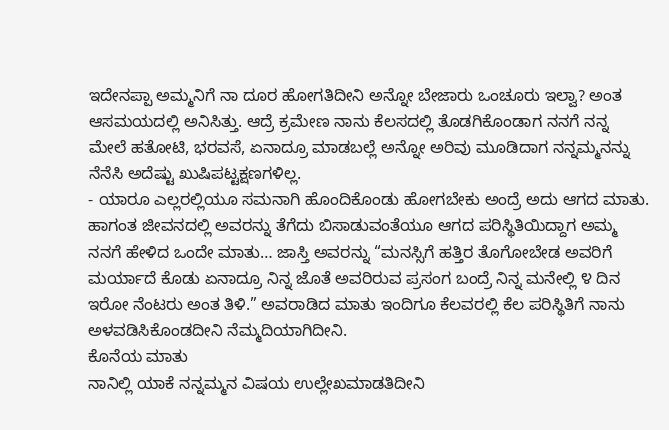ಇದೇನಪ್ಪಾ ಅಮ್ಮನಿಗೆ ನಾ ದೂರ ಹೋಗತಿದೀನಿ ಅನ್ನೋ ಬೇಜಾರು ಒಂಚೂರು ಇಲ್ವಾ? ಅಂತ ಆಸಮಯದಲ್ಲಿ ಅನಿಸಿತ್ತು. ಆದ್ರೆ ಕ್ರಮೇಣ ನಾನು ಕೆಲಸದಲ್ಲಿ ತೊಡಗಿಕೊಂಡಾಗ ನನಗೆ ನನ್ನ ಮೇಲೆ ಹತೋಟಿ, ಭರವಸೆ, ಏನಾದ್ರೂ ಮಾಡಬಲ್ಲೆ ಅನ್ನೋ ಅರಿವು ಮೂಡಿದಾಗ ನನ್ನಮ್ಮನನ್ನು ನೆನೆಸಿ ಅದೆಷ್ಟು ಖುಷಿಪಟ್ಟಕ್ಷಣಗಳಿಲ್ಲ.
- ಯಾರೂ ಎಲ್ಲರಲ್ಲಿಯೂ ಸಮನಾಗಿ ಹೊಂದಿಕೊಂಡು ಹೋಗಬೇಕು ಅಂದ್ರೆ ಅದು ಆಗದ ಮಾತು. ಹಾಗಂತ ಜೀವನದಲ್ಲಿ ಅವರನ್ನು ತೆಗೆದು ಬಿಸಾಡುವಂತೆಯೂ ಆಗದ ಪರಿಸ್ಥಿತಿಯಿದ್ದಾಗ ಅಮ್ಮ ನನಗೆ ಹೇಳಿದ ಒಂದೇ ಮಾತು… ಜಾಸ್ತಿ ಅವರನ್ನು “ಮನಸ್ಸಿಗೆ ಹತ್ತಿರ ತೊಗೋಬೇಡ ಅವರಿಗೆ ಮರ್ಯಾದೆ ಕೊಡು ಏನಾದ್ರೂ ನಿನ್ನ ಜೊತೆ ಅವರಿರುವ ಪ್ರಸಂಗ ಬಂದ್ರೆ ನಿನ್ನ ಮನೇಲ್ಲಿ ೪ ದಿನ ಇರೋ ನೆಂಟರು ಅಂತ ತಿಳಿ.” ಅವರಾಡಿದ ಮಾತು ಇಂದಿಗೂ ಕೆಲವರಲ್ಲಿ ಕೆಲ ಪರಿಸ್ಥಿತಿಗೆ ನಾನು ಅಳವಡಿಸಿಕೊಂಡದೀನಿ ನೆಮ್ಮದಿಯಾಗಿದೀನಿ.
ಕೊನೆಯ ಮಾತು
ನಾನಿಲ್ಲಿ ಯಾಕೆ ನನ್ನಮ್ಮನ ವಿಷಯ ಉಲ್ಲೇಖಮಾಡತಿದೀನಿ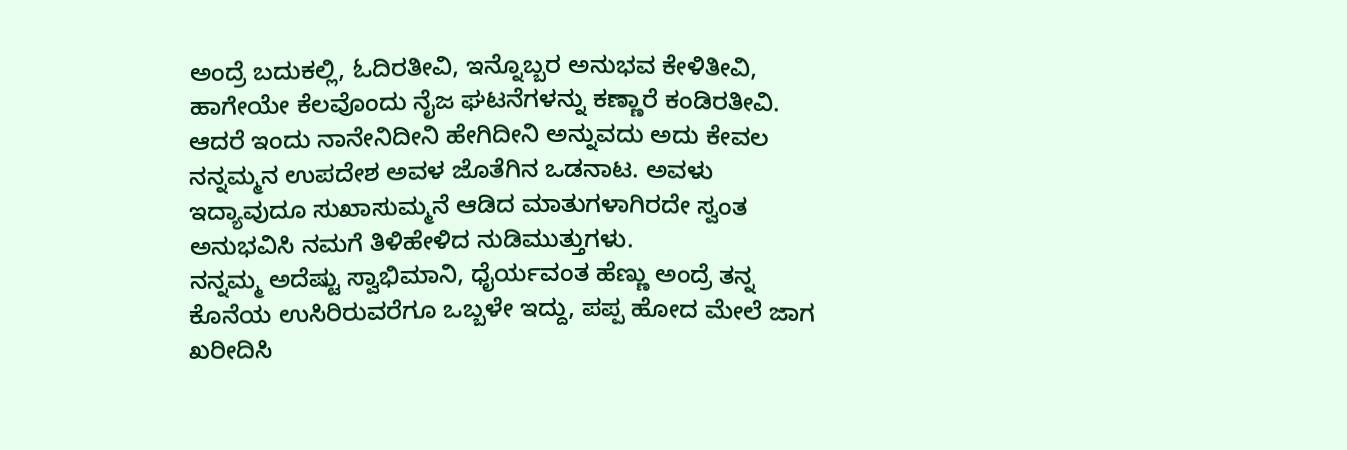ಅಂದ್ರೆ ಬದುಕಲ್ಲಿ, ಓದಿರತೀವಿ, ಇನ್ನೊಬ್ಬರ ಅನುಭವ ಕೇಳಿತೀವಿ, ಹಾಗೇಯೇ ಕೆಲವೊಂದು ನೈಜ ಘಟನೆಗಳನ್ನು ಕಣ್ಣಾರೆ ಕಂಡಿರತೀವಿ. ಆದರೆ ಇಂದು ನಾನೇನಿದೀನಿ ಹೇಗಿದೀನಿ ಅನ್ನುವದು ಅದು ಕೇವಲ ನನ್ನಮ್ಮನ ಉಪದೇಶ ಅವಳ ಜೊತೆಗಿನ ಒಡನಾಟ. ಅವಳು ಇದ್ಯಾವುದೂ ಸುಖಾಸುಮ್ಮನೆ ಆಡಿದ ಮಾತುಗಳಾಗಿರದೇ ಸ್ವಂತ ಅನುಭವಿಸಿ ನಮಗೆ ತಿಳಿಹೇಳಿದ ನುಡಿಮುತ್ತುಗಳು.
ನನ್ನಮ್ಮ ಅದೆಷ್ಟು ಸ್ವಾಭಿಮಾನಿ, ಧೈರ್ಯವಂತ ಹೆಣ್ಣು ಅಂದ್ರೆ ತನ್ನ ಕೊನೆಯ ಉಸಿರಿರುವರೆಗೂ ಒಬ್ಬಳೇ ಇದ್ದು, ಪಪ್ಪ ಹೋದ ಮೇಲೆ ಜಾಗ ಖರೀದಿಸಿ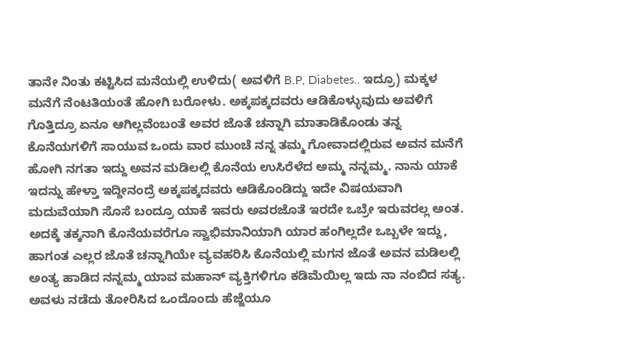ತಾನೇ ನಿಂತು ಕಟ್ಟಿಸಿದ ಮನೆಯಲ್ಲಿ ಉಳಿದು( ಅವಳಿಗೆ B.P, Diabetes.. ಇದ್ರೂ) ಮಕ್ಕಳ ಮನೆಗೆ ನೆಂಟತಿಯಂತೆ ಹೋಗಿ ಬರೋಳು. ಅಕ್ಕಪಕ್ಕದವರು ಆಡಿಕೊಳ್ಳುವುದು ಅವಳಿಗೆ ಗೊತ್ತಿದ್ರೂ ಏನೂ ಆಗಿಲ್ಲವೆಂಬಂತೆ ಅವರ ಜೊತೆ ಚನ್ನಾಗಿ ಮಾತಾಡಿಕೊಂಡು ತನ್ನ ಕೊನೆಯಗಳಿಗೆ ಸಾಯುವ ಒಂದು ವಾರ ಮುಂಚೆ ನನ್ನ ತಮ್ಮ ಗೋವಾದಲ್ಲಿರುವ ಅವನ ಮನೆಗೆ ಹೋಗಿ ನಗತಾ ಇದ್ದು ಅವನ ಮಡಿಲಲ್ಲಿ ಕೊನೆಯ ಉಸಿರೆಳೆದ ಅಮ್ಮ ನನ್ನಮ್ಮ. ನಾನು ಯಾಕೆ ಇದನ್ನು ಹೇಳ್ತಾ ಇದ್ದೀನಂದ್ರೆ ಅಕ್ಕಪಕ್ಕದವರು ಆಡಿಕೊಂಡಿದ್ದು ಇದೇ ವಿಷಯವಾಗಿ ಮದುವೆಯಾಗಿ ಸೊಸೆ ಬಂದ್ರೂ ಯಾಕೆ ಇವರು ಅವರಜೊತೆ ಇರದೇ ಒಬ್ರೇ ಇರುವರಲ್ಲ ಅಂತ. ಅದಕ್ಕೆ ತಕ್ಕನಾಗಿ ಕೊನೆಯವರೆಗೂ ಸ್ವಾಭಿಮಾನಿಯಾಗಿ ಯಾರ ಹಂಗಿಲ್ಲದೇ ಒಬ್ಬಳೇ ಇದ್ದು, ಹಾಗಂತ ಎಲ್ಲರ ಜೊತೆ ಚನ್ನಾಗಿಯೇ ವ್ಯವಹರಿಸಿ ಕೊನೆಯಲ್ಲಿ ಮಗನ ಜೊತೆ ಅವನ ಮಡಿಲಲ್ಲಿ ಅಂತ್ಯ ಹಾಡಿದ ನನ್ನಮ್ಮ ಯಾವ ಮಹಾನ್ ವ್ಯಕ್ತಿಗಳಿಗೂ ಕಡಿಮೆಯಿಲ್ಲ ಇದು ನಾ ನಂಬಿದ ಸತ್ಯ.
ಅವಳು ನಡೆದು ತೋರಿಸಿದ ಒಂದೊಂದು ಹೆಜ್ಜೆಯೂ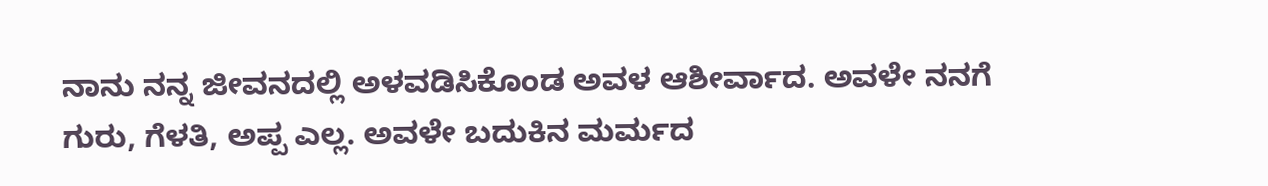ನಾನು ನನ್ನ ಜೀವನದಲ್ಲಿ ಅಳವಡಿಸಿಕೊಂಡ ಅವಳ ಆಶೀರ್ವಾದ. ಅವಳೇ ನನಗೆ ಗುರು, ಗೆಳತಿ, ಅಪ್ಪ ಎಲ್ಲ. ಅವಳೇ ಬದುಕಿನ ಮರ್ಮದ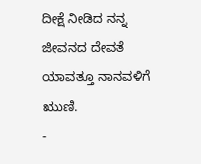ದೀಕ್ಷೆ ನೀಡಿದ ನನ್ನ ಜೀವನದ ದೇವತೆ ಯಾವತ್ತೂ ನಾನವಳಿಗೆ ಋುಣಿ.
-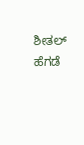ಶೀತಲ್ ಹೆಗಡೆ